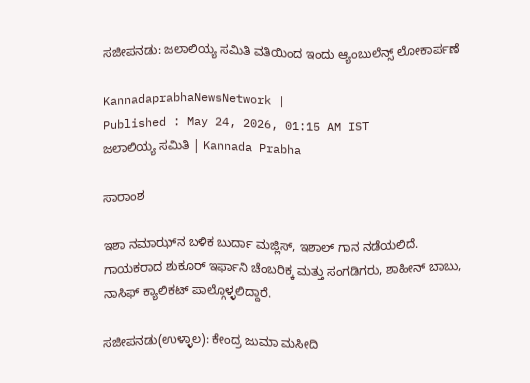ಸಜೀಪನಡು: ಜಲಾಲಿಯ್ಯ ಸಮಿತಿ ವತಿಯಿಂದ ಇಂದು ಆ್ಯಂಬುಲೆನ್ಸ್‌ ಲೋಕಾರ್ಪಣೆ

KannadaprabhaNewsNetwork |
Published : May 24, 2026, 01:15 AM IST
ಜಲಾಲಿಯ್ಯ ಸಮಿತಿ | Kannada Prabha

ಸಾರಾಂಶ

ಇಶಾ ನಮಾಝ್‌ನ ಬಳಿಕ ಬುರ್ದಾ ಮಜ್ಲಿಸ್‌, ಇಶಾಲ್‌ ಗಾನ ನಡೆಯಲಿದೆ. ಗಾಯಕರಾದ ಶುಕೂರ್‌ ಇರ್ಫಾನಿ ಚೆಂಬರಿಕ್ಕ ಮತ್ತು ಸಂಗಡಿಗರು, ಶಾಹೀನ್‌ ಬಾಬು, ನಾಸಿಫ್‌ ಕ್ಯಾಲಿಕಟ್‌ ಪಾಲ್ಗೊಳ್ಳಲಿದ್ದಾರೆ.

ಸಜೀಪನಡು(ಉಳ್ಳಾಲ): ಕೇಂದ್ರ ಜುಮಾ ಮಸೀದಿ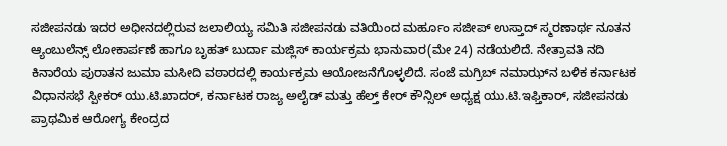ಸಜೀಪನಡು ಇದರ ಅಧೀನದಲ್ಲಿರುವ ಜಲಾಲಿಯ್ಯ ಸಮಿತಿ ಸಜೀಪನಡು ವತಿಯಿಂದ ಮರ್ಹೂಂ ಸಜೀಪ್‌ ಉಸ್ತಾದ್‌ ಸ್ಮರಣಾರ್ಥ ನೂತನ ಆ್ಯಂಬುಲೆನ್ಸ್‌ ಲೋಕಾರ್ಪಣೆ ಹಾಗೂ ಬೃಹತ್‌ ಬುರ್ದಾ ಮಜ್ಲಿಸ್‌ ಕಾರ್ಯಕ್ರಮ ಭಾನುವಾರ(ಮೇ 24) ನಡೆಯಲಿದೆ. ನೇತ್ರಾವತಿ ನದಿ ಕಿನಾರೆಯ ಪುರಾತನ ಜುಮಾ ಮಸೀದಿ ವಠಾರದಲ್ಲಿ ಕಾರ್ಯಕ್ರಮ ಆಯೋಜನೆಗೊಳ್ಳಲಿದೆ. ಸಂಜೆ ಮಗ್ರಿಬ್‌ ನಮಾಝ್‌ನ ಬಳಿಕ ಕರ್ನಾಟಕ ವಿಧಾನಸಭೆ ಸ್ಪೀಕರ್ ಯು.ಟಿ.ಖಾದರ್‌, ಕರ್ನಾಟಕ ರಾಜ್ಯ ಅಲೈಡ್‌ ಮತ್ತು ಹೆಲ್ತ್‌ ಕೇರ್‌ ಕೌನ್ಸಿಲ್‌ ಅಧ್ಯಕ್ಷ ಯು.ಟಿ.ಇಫ್ತಿಕಾರ್‌, ಸಜೀಪನಡು ಪ್ರಾಥಮಿಕ ಆರೋಗ್ಯ ಕೇಂದ್ರದ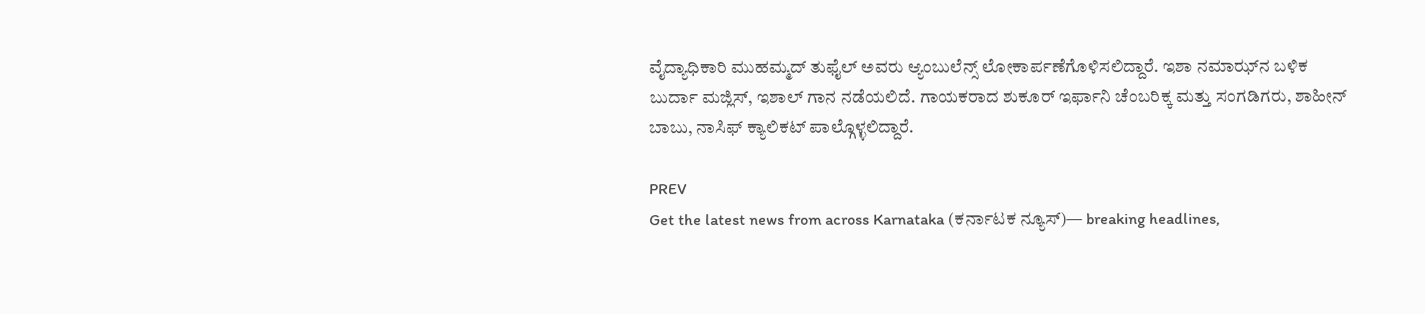ವೈದ್ಯಾಧಿಕಾರಿ ಮುಹಮ್ಮದ್‌ ತುಫೈಲ್‌ ಅವರು ಆ್ಯಂಬುಲೆನ್ಸ್‌ ಲೋಕಾರ್ಪಣೆಗೊಳಿಸಲಿದ್ದಾರೆ. ಇಶಾ ನಮಾಝ್‌ನ ಬಳಿಕ ಬುರ್ದಾ ಮಜ್ಲಿಸ್‌, ಇಶಾಲ್‌ ಗಾನ ನಡೆಯಲಿದೆ. ಗಾಯಕರಾದ ಶುಕೂರ್‌ ಇರ್ಫಾನಿ ಚೆಂಬರಿಕ್ಕ ಮತ್ತು ಸಂಗಡಿಗರು, ಶಾಹೀನ್‌ ಬಾಬು, ನಾಸಿಫ್‌ ಕ್ಯಾಲಿಕಟ್‌ ಪಾಲ್ಗೊಳ್ಳಲಿದ್ದಾರೆ.

PREV
Get the latest news from across Karnataka (ಕರ್ನಾಟಕ ನ್ಯೂಸ್)— breaking headlines,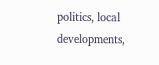politics, local developments,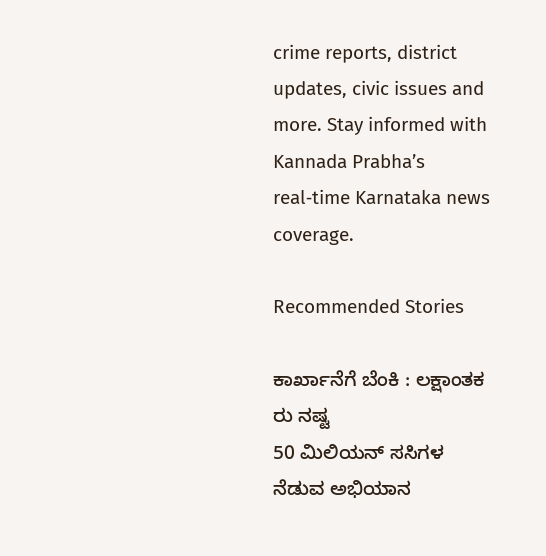crime reports, district updates, civic issues and more. Stay informed with Kannada Prabha’s real‑time Karnataka news coverage.

Recommended Stories

ಕಾರ್ಖಾನೆಗೆ ಬೆಂಕಿ : ಲಕ್ಷಾಂತಕ ರು ನಷ್ಟ
50 ಮಿಲಿಯನ್ ಸಸಿಗಳ ನೆಡುವ ಅಭಿಯಾನ